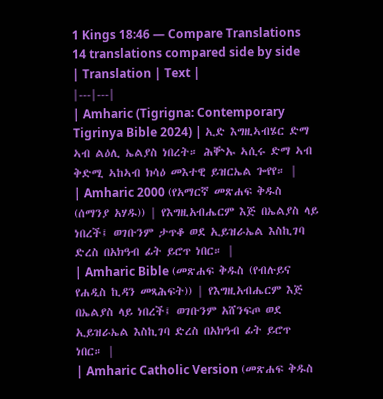1 Kings 18:46 — Compare Translations
14 translations compared side by side
| Translation | Text |
|---|---|
| Amharic (Tigrigna: Contemporary Tigrinya Bible 2024) | ኢድ እግዚኣብሄር ድማ ኣብ ልዕሊ ኤልያስ ነበረት። ሕቝኡ ኣሲሩ ድማ ኣብ ቅድሚ ኣከኣብ ክሳዕ መእተዊ ይዝርኤል ጐየየ። |
| Amharic 2000 (የአማርኛ መጽሐፍ ቅዱስ (ሰማንያ አሃዱ)) | የእግዚአብሔርም እጅ በኤልያስ ላይ ነበረች፤ ወገቡንም ታጥቆ ወደ ኢይዝራኤል እስኪገባ ድረስ በአክዓብ ፊት ይሮጥ ነበር። |
| Amharic Bible (መጽሐፍ ቅዱስ (የብሉይና የሐዲስ ኪዳን መጻሕፍት)) | የእግዚአብሔርም እጅ በኤልያስ ላይ ነበረች፤ ወገቡንም አሸንፍጦ ወደ ኢይዝራኤል እስኪገባ ድረስ በአክዓብ ፊት ይሮጥ ነበር። |
| Amharic Catholic Version (መጽሐፍ ቅዱስ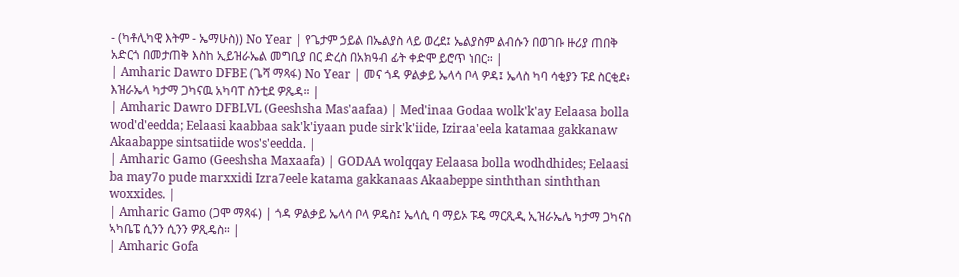- (ካቶሊካዊ እትም - ኤማሁስ)) No Year | የጌታም ኃይል በኤልያስ ላይ ወረደ፤ ኤልያስም ልብሱን በወገቡ ዙሪያ ጠበቅ አድርጎ በመታጠቅ እስከ ኢይዝራኤል መግቢያ በር ድረስ በአክዓብ ፊት ቀድሞ ይሮጥ ነበር። |
| Amharic Dawro DFBE (ጌሻ ማጻፋ) No Year | መና ጎዳ ዎልቃይ ኤላሳ ቦላ ዎዳ፤ ኤላስ ካባ ሳቂያን ፑደ ስርቂደ፥ እዝራኤላ ካታማ ጋካናዉ አካባፐ ስንቲደ ዎጼዳ። |
| Amharic Dawro DFBLVL (Geeshsha Mas'aafaa) | Med'inaa Godaa wolk'k'ay Eelaasa bolla wod'd'eedda; Eelaasi kaabbaa sak'k'iyaan pude sirk'k'iide, Iziraa'eela katamaa gakkanaw Akaabappe sintsatiide wos's'eedda. |
| Amharic Gamo (Geeshsha Maxaafa) | GODAA wolqqay Eelaasa bolla wodhdhides; Eelaasi ba may7o pude marxxidi Izra7eele katama gakkanaas Akaabeppe sinththan sinththan woxxides. |
| Amharic Gamo (ጋሞ ማጻፋ) | ጎዳ ዎልቃይ ኤላሳ ቦላ ዎዴስ፤ ኤላሲ ባ ማይኦ ፑዴ ማርጺዲ ኢዝራኤሌ ካታማ ጋካናስ ኣካቤፔ ሲንን ሲንን ዎጺዴስ። |
| Amharic Gofa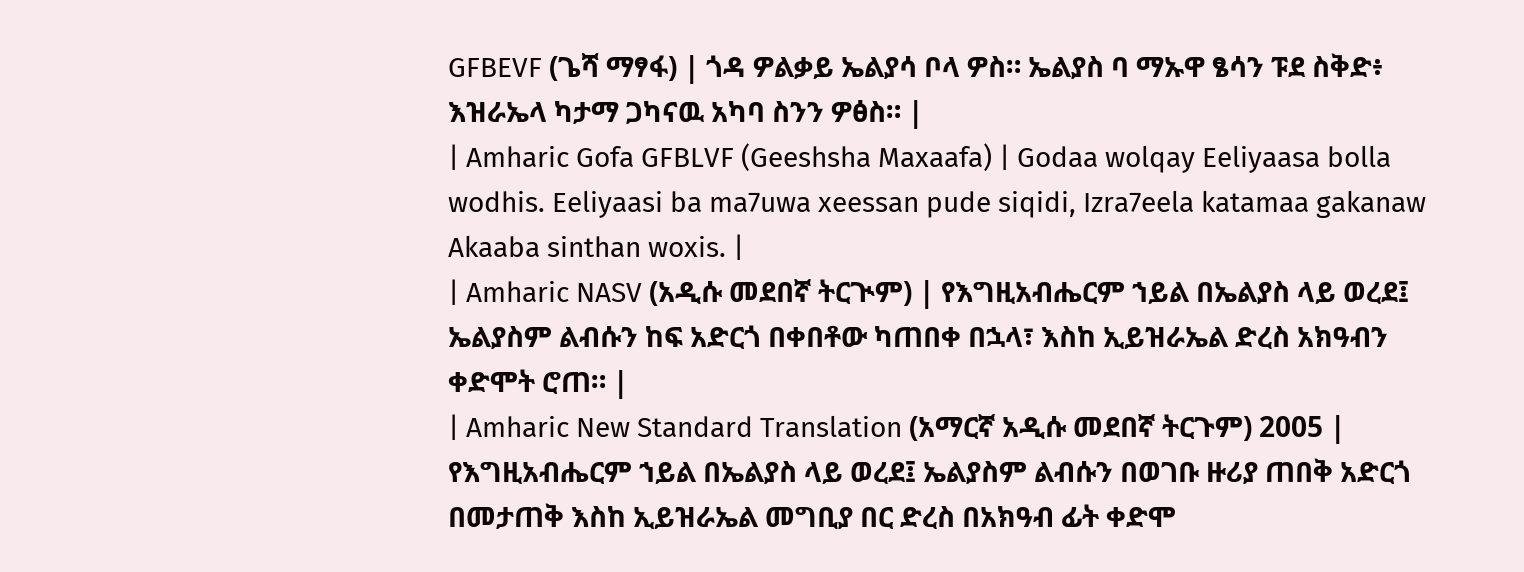GFBEVF (ጌሻ ማፃፋ) | ጎዳ ዎልቃይ ኤልያሳ ቦላ ዎስ። ኤልያስ ባ ማኡዋ ፄሳን ፑደ ስቅድ፥ እዝራኤላ ካታማ ጋካናዉ አካባ ስንን ዎፅስ። |
| Amharic Gofa GFBLVF (Geeshsha Maxaafa) | Godaa wolqay Eeliyaasa bolla wodhis. Eeliyaasi ba ma7uwa xeessan pude siqidi, Izra7eela katamaa gakanaw Akaaba sinthan woxis. |
| Amharic NASV (አዲሱ መደበኛ ትርጒም) | የእግዚአብሔርም ኀይል በኤልያስ ላይ ወረደ፤ ኤልያስም ልብሱን ከፍ አድርጎ በቀበቶው ካጠበቀ በኋላ፣ እስከ ኢይዝራኤል ድረስ አክዓብን ቀድሞት ሮጠ። |
| Amharic New Standard Translation (አማርኛ አዲሱ መደበኛ ትርጉም) 2005 | የእግዚአብሔርም ኀይል በኤልያስ ላይ ወረደ፤ ኤልያስም ልብሱን በወገቡ ዙሪያ ጠበቅ አድርጎ በመታጠቅ እስከ ኢይዝራኤል መግቢያ በር ድረስ በአክዓብ ፊት ቀድሞ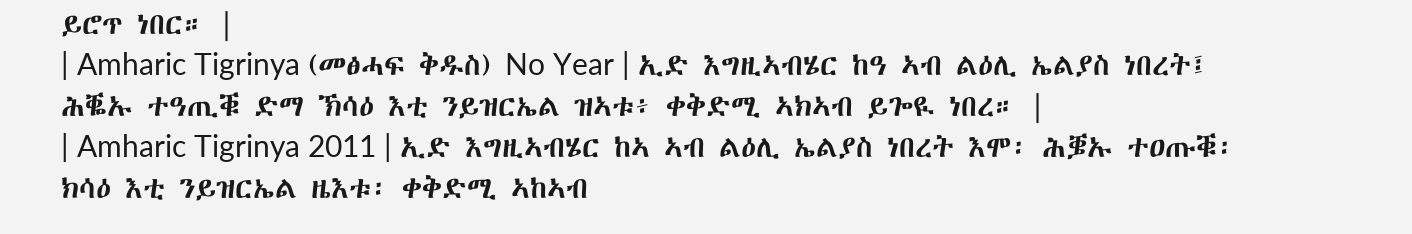ይሮጥ ነበር። |
| Amharic Tigrinya (መፅሓፍ ቅዱስ) No Year | ኢድ እግዚኣብሄር ከዓ ኣብ ልዕሊ ኤልያስ ነበረት፤ ሕቘኡ ተዓጢቑ ድማ ኽሳዕ እቲ ንይዝርኤል ዝኣቱ፥ ቀቅድሚ ኣክኣብ ይጐዪ ነበረ። |
| Amharic Tigrinya 2011 | ኢድ እግዚኣብሄር ከኣ ኣብ ልዕሊ ኤልያስ ነበረት እሞ፡ ሕቜኡ ተዐጡቑ፡ ክሳዕ እቲ ንይዝርኤል ዜእቱ፡ ቀቅድሚ ኣከኣብ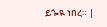ይጐዪ ነበረ። |